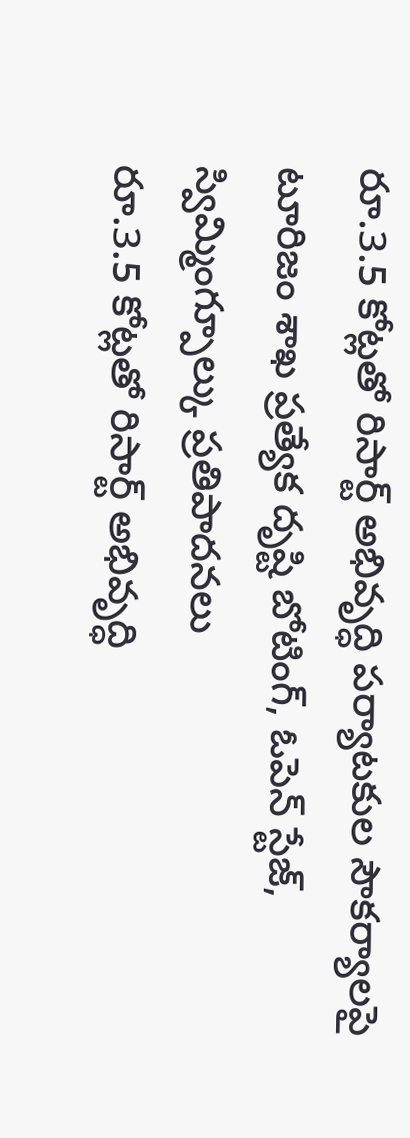రూ.3.5 కోట్లతో రిసార్ట్ అభివృద్ధి పర్యాటకుల సౌకర్యాలపై టూరిజం శాఖ ప్రత్యేక దృష్టి బోటింగ్, ఓపెన్ స్టేజ్, స్విమ్మింగ్పూల్కు ప్రతిపాదనలు
రూ.3.5 కోట్లతో రిసార్ట్ అభివృద్ధి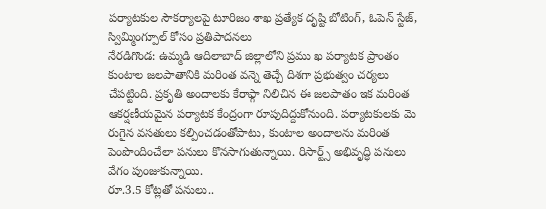పర్యాటకుల సౌకర్యాలపై టూరిజం శాఖ ప్రత్యేక దృష్టి బోటింగ్, ఓపెన్ స్టేజ్, స్విమ్మింగ్పూల్ కోసం ప్రతిపాదనలు
నేరడిగొండ: ఉమ్మడి ఆదిలాబాద్ జిల్లాలోని ప్రము ఖ పర్యాటక ప్రాంతం కుంటాల జలపాతానికి మరింత వన్నె తెచ్చే దిశగా ప్రభుత్వం చర్యలు చేపట్టింది. ప్రకృతి అందాలకు కేరాఫ్గా నిలిచిన ఈ జలపాతం ఇక మరింత ఆకర్షణీయమైన పర్యాటక కేంద్రంగా రూపుదిద్దుకోనుంది. పర్యాటకులకు మె రుగైన వసతులు కల్పించడంతోపాటు, కుంటాల అందాలను మరింత పెంపొందించేలా పనులు కొనసాగుతున్నాయి. రిసార్ట్స్ అభివృద్ధి పనులు వేగం పుంజుకున్నాయి.
రూ.3.5 కోట్లతో పనులు..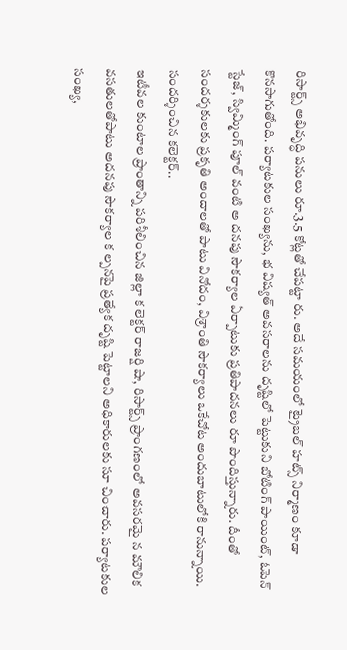రిసార్ట్స్ అభివృద్ధి పనులు రూ.3.5 కోట్లతో చేపట్టా రు. అదే సమయంలో ట్రైబల్ హట్స్ నిర్మాణం కూడా కొనసాగుతోంది. పర్యాటకుల సంఖ్యను, భ విష్యత్ అవసరాలను దృష్టిలో పెట్టుకుని బోటింగ్ పాయింట్, ఓపెన్ స్టేజ్, స్విమ్మింగ్ పూల్ వంటి అ దనపు సౌకర్యాల ఏర్పాటుకు ప్రతిపాదనలు రూ పొందిస్తున్నారు. దీంతో సందర్శకులకు ప్రకృతి అందాలతో పాటు వినోదం, విశ్రాంతి సౌకర్యాలు ఒకేచోట అందుబాటులోకి రానున్నాయి.
సందర్శించిన కలెక్టర్..
ఇటీవల కుంటాల ప్రాంతాన్ని పరిశీలించిన జిల్లా క లెక్టర్ రాజర్షి షా, రిసార్ట్స్ ప్రాంగణంలో అవసరమై న మౌలిక వసతులతోపాటు అదనపు సౌకర్యాల క ల్పనపై ప్రత్యేక దృష్టి పెట్టాలని అధికారులకు సూ చించారు. పర్యాటకుల సంఖ్య,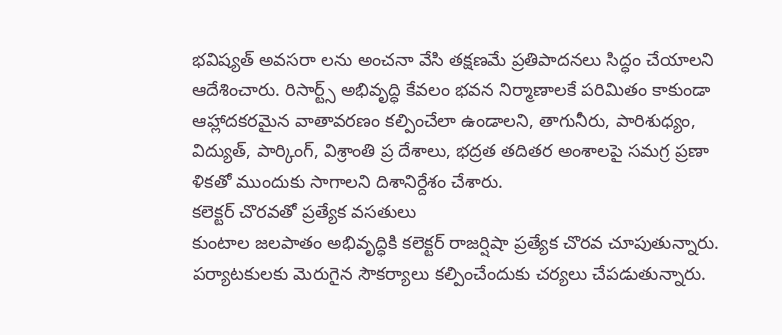భవిష్యత్ అవసరా లను అంచనా వేసి తక్షణమే ప్రతిపాదనలు సిద్ధం చేయాలని ఆదేశించారు. రిసార్ట్స్ అభివృద్ధి కేవలం భవన నిర్మాణాలకే పరిమితం కాకుండా ఆహ్లాదకరమైన వాతావరణం కల్పించేలా ఉండాలని, తాగునీరు, పారిశుధ్యం, విద్యుత్, పార్కింగ్, విశ్రాంతి ప్ర దేశాలు, భద్రత తదితర అంశాలపై సమగ్ర ప్రణా ళికతో ముందుకు సాగాలని దిశానిర్దేశం చేశారు.
కలెక్టర్ చొరవతో ప్రత్యేక వసతులు
కుంటాల జలపాతం అభివృద్ధికి కలెక్టర్ రాజర్షిషా ప్రత్యేక చొరవ చూపుతున్నారు. పర్యాటకులకు మెరుగైన సౌకర్యాలు కల్పించేందుకు చర్యలు చేపడుతున్నారు.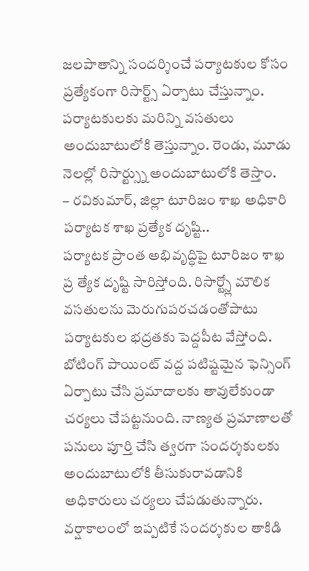జలపాతాన్ని సందర్శించే పర్యాటకుల కోసం ప్రత్యేకంగా రిసార్ట్స్ ఏర్పాటు చేస్తున్నాం. పర్యాటకులకు మరిన్ని వసతులు అందుబాటులోకి తెస్తున్నాం. రెండు, మూడు నెలల్లో రిసార్ట్స్ను అందుబాటులోకి తెస్తాం.
– రవికుమార్, జిల్లా టూరిజం శాఖ అధికారి
పర్యాటక శాఖ ప్రత్యేక దృష్టి..
పర్యాటక ప్రాంత అభివృద్ధిపై టూరిజం శాఖ ప్ర త్యేక దృష్టి సారిస్తోంది. రిసార్ట్స్లో మౌలిక వసతులను మెరుగుపరచడంతోపాటు పర్యాటకుల భద్రతకు పెద్దపీట వేస్తోంది. బోటింగ్ పాయింట్ వద్ద పటిష్టమైన ఫెన్సింగ్ ఏర్పాటు చేసి ప్రమాదాలకు తావులేకుండా చర్యలు చేపట్టనుంది. నాణ్యత ప్రమాణాలతో పనులు పూర్తి చేసి త్వరగా సందర్శకులకు అందుబాటులోకి తీసుకురావడానికి అధికారులు చర్యలు చేపడుతున్నారు. వర్షాకాలంలో ఇప్పటికే సందర్శకుల తాకిడి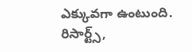ఎక్కువగా ఉంటుంది. రిసార్ట్స్,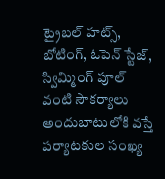ట్రైబల్ హట్స్, బోటింగ్, ఓపెన్ స్టేజ్, స్విమ్మింగ్ పూల్ వంటి సౌకర్యాలు అందుబాటులోకి వస్తే పర్యాటకుల సంఖ్య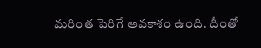మరింత పెరిగే అవకాశం ఉంది. దీంతో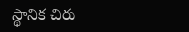స్థానిక చిరు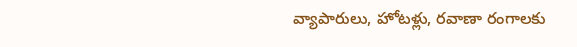వ్యాపారులు, హోటళ్లు, రవాణా రంగాలకు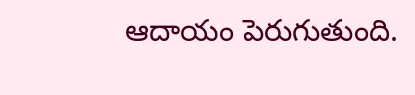ఆదాయం పెరుగుతుంది.